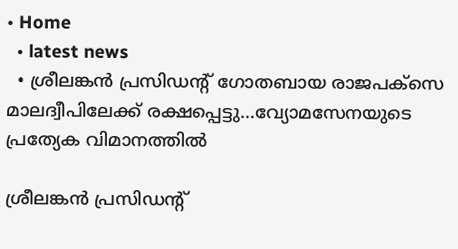• Home
  • latest news
  • ശ്രീലങ്കന്‍ പ്രസിഡന്‍റ് ഗോതബായ രാജപക്സെ മാലദ്വീപിലേക്ക് രക്ഷപ്പെട്ടു…വ്യോമസേനയുടെ പ്രത്യേക വിമാനത്തില്‍

ശ്രീലങ്കന്‍ പ്രസിഡന്‍റ്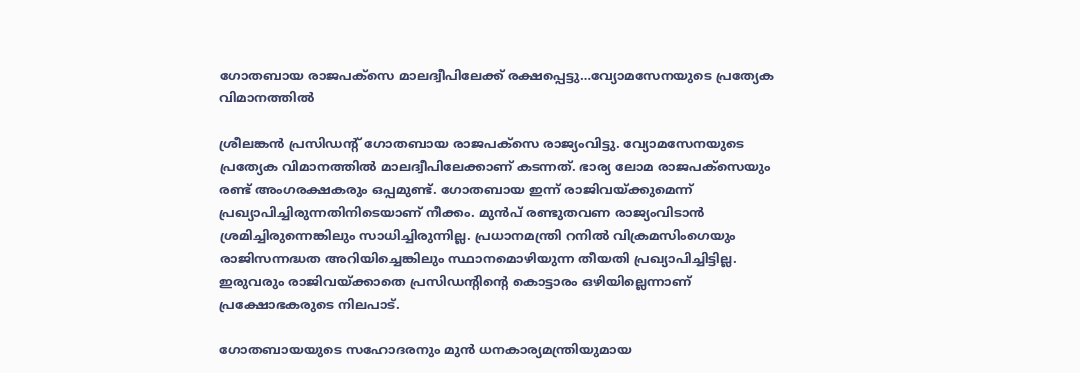ഗോതബായ രാജപക്സെ മാലദ്വീപിലേക്ക് രക്ഷപ്പെട്ടു…വ്യോമസേനയുടെ പ്രത്യേക വിമാനത്തില്‍

ശ്രീലങ്കന്‍ പ്രസിഡന്‍റ് ഗോതബായ രാജപക്സെ രാജ്യംവിട്ടു. വ്യോമസേനയുടെ പ്രത്യേക വിമാനത്തില്‍ മാലദ്വീപിലേക്കാണ് കടന്നത്. ഭാര്യ ലോമ രാജപക്സെയും രണ്ട് അംഗരക്ഷകരും ഒപ്പമുണ്ട്. ഗോതബായ ഇന്ന് രാജിവയ്ക്കുമെന്ന് പ്രഖ്യാപിച്ചിരുന്നതിനിടെയാണ് നീക്കം. മുന്‍പ് രണ്ടുതവണ രാജ്യംവിടാന്‍ ശ്രമിച്ചിരുന്നെങ്കിലും സാധിച്ചിരുന്നില്ല. പ്രധാനമന്ത്രി റനില്‍ വിക്രമസിംഗെയും രാജിസന്നദ്ധത അറിയിച്ചെങ്കിലും സ്ഥാനമൊഴിയുന്ന തീയതി പ്രഖ്യാപിച്ചിട്ടില്ല. ഇരുവരും രാജിവയ്ക്കാതെ പ്രസിഡന്റിന്റെ കൊട്ടാരം ഒഴിയില്ലെന്നാണ് പ്രക്ഷോഭകരുടെ നിലപാട്.

ഗോതബായയുടെ സഹോദരനും മുന്‍ ധനകാര്യമന്ത്രിയുമായ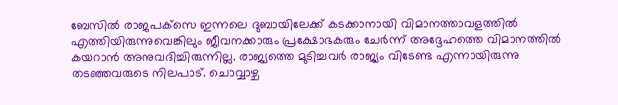ബേസില്‍ രാജപക്‌സെ ഇന്നലെ ദുബായിലേക്ക്‌ കടക്കാനായി വിമാനത്താവളത്തില്‍ എത്തിയിരുന്നുവെങ്കിലും ജീവനക്കാരും പ്രക്ഷോഭകരും ചേര്‍ന്ന്‌ അദ്ദേഹത്തെ വിമാനത്തില്‍ കയറാന്‍ അനുവദിച്ചിരുന്നില്ല. രാജ്യത്തെ മുടിച്ചവര്‍ രാജ്യം വിടേണ്ട എന്നായിരുന്നു തടഞ്ഞവരുടെ നിലപാട്‌. ചൊവ്വാഴ്ച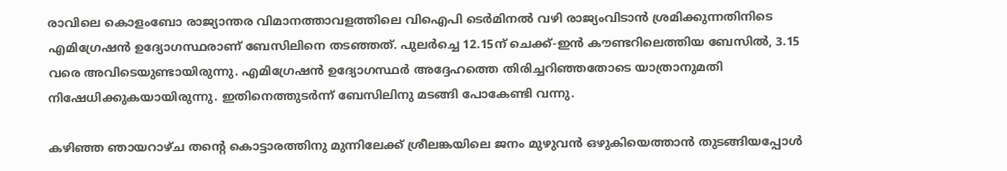രാവിലെ കൊളംബോ രാജ്യാന്തര വിമാനത്താവളത്തിലെ വിഐപി ടെർമിനൽ വഴി രാജ്യംവിടാൻ ശ്രമിക്കുന്നതിനിടെ എമിഗ്രേഷൻ ഉദ്യോഗസ്ഥരാണ് ബേസിലിനെ തടഞ്ഞത്. പുലർച്ചെ 12.15ന് ചെക്ക്-ഇൻ കൗണ്ടറിലെത്തിയ ബേസിൽ, 3.15 വരെ അവിടെയുണ്ടായിരുന്നു. എമിഗ്രേഷൻ ഉദ്യോഗസ്ഥർ അദ്ദേഹത്തെ തിരിച്ചറിഞ്ഞതോടെ യാത്രാനുമതി നിഷേധിക്കുകയായിരുന്നു. ഇതിനെത്തുടർന്ന് ബേസിലിനു മടങ്ങി പോകേണ്ടി വന്നു.

കഴിഞ്ഞ ഞായറാഴ്‌ച തന്റെ കൊട്ടാരത്തിനു മുന്നിലേക്ക്‌ ശ്രീലങ്കയിലെ ജനം മുഴുവന്‍ ഒഴുകിയെത്താന്‍ തുടങ്ങിയപ്പോള്‍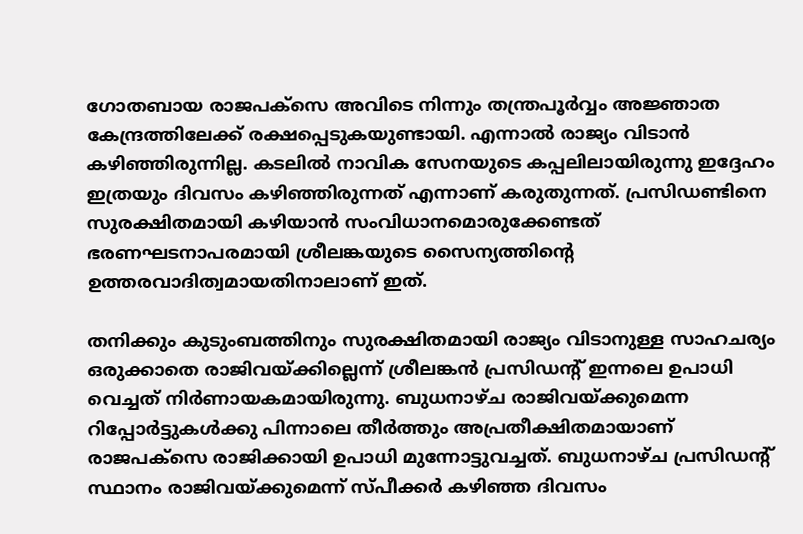ഗോതബായ രാജപക്‌സെ അവിടെ നിന്നും തന്ത്രപൂര്‍വ്വം അജ്ഞാത കേന്ദ്രത്തിലേക്ക്‌ രക്ഷപ്പെടുകയുണ്ടായി. എന്നാല്‍ രാജ്യം വിടാന്‍ കഴിഞ്ഞിരുന്നില്ല. കടലില്‍ നാവിക സേനയുടെ കപ്പലിലായിരുന്നു ഇദ്ദേഹം ഇത്രയും ദിവസം കഴിഞ്ഞിരുന്നത്‌ എന്നാണ്‌ കരുതുന്നത്‌. പ്രസിഡണ്ടിനെ സുരക്ഷിതമായി കഴിയാന്‍ സംവിധാനമൊരുക്കേണ്ടത്‌ ഭരണഘടനാപരമായി ശ്രീലങ്കയുടെ സൈന്യത്തിന്റെ ഉത്തരവാദിത്വമായതിനാലാണ്‌ ഇത്‌.

തനിക്കും കുടുംബത്തിനും സുരക്ഷിതമായി രാജ്യം വിടാനുള്ള സാഹചര്യം ഒരുക്കാതെ രാജിവയ്ക്കില്ലെന്ന് ശ്രീലങ്കൻ പ്രസിഡന്റ് ഇന്നലെ ഉപാധി വെച്ചത് നിർണായകമായിരുന്നു. ബുധനാഴ്ച രാജിവയ്ക്കുമെന്ന റിപ്പോർട്ടുകൾക്കു പിന്നാലെ തീർത്തും അപ്രതീക്ഷിതമായാണ് രാജപക്സെ രാജിക്കായി ഉപാധി മുന്നോട്ടുവച്ചത്. ബുധനാഴ്ച പ്രസിഡന്റ് സ്ഥാനം രാജിവയ്ക്കുമെന്ന് സ്പീക്കർ കഴിഞ്ഞ ദിവസം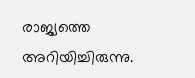രാജ്യത്തെ അറിയിച്ചിരുന്നു.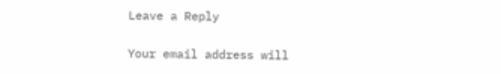Leave a Reply

Your email address will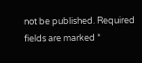not be published. Required fields are marked *